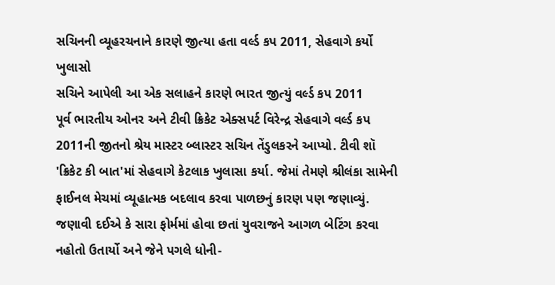સચિનની વ્યૂહરચનાને કારણે જીત્યા હતા વર્લ્ડ કપ 2011, સેહવાગે કર્યો ખુલાસો
સચિને આપેલી આ એક સલાહને કારણે ભારત જીત્યું વર્લ્ડ કપ 2011
પૂર્વ ભારતીય ઓનર અને ટીવી ક્રિકેટ એક્સપર્ટ વિરેન્દ્ર સેહવાગે વર્લ્ડ કપ 2011ની જીતનો શ્રેય માસ્ટર બ્લાસ્ટર સચિન તેંડુલકરને આપ્યો. ટીવી શૉ 'ક્રિકેટ કી બાત'માં સેહવાગે કેટલાક ખુલાસા કર્યા. જેમાં તેમણે શ્રીલંકા સામેની ફાઈનલ મેચમાં વ્યૂહાત્મક બદલાવ કરવા પાળછનું કારણ પણ જણાવ્યું. જણાવી દઈએ કે સારા ફોર્મમાં હોવા છતાં યુવરાજને આગળ બેટિંગ કરવા નહોતો ઉતાર્યો અને જેને પગલે ધોની-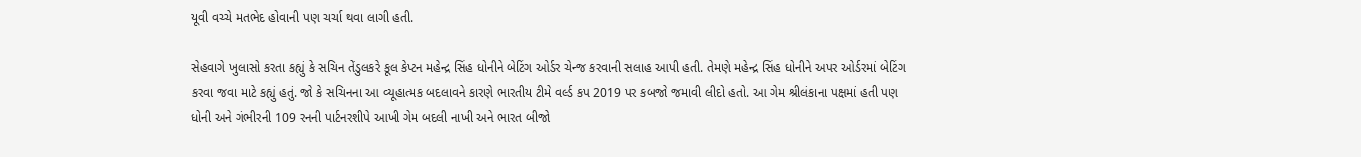યૂવી વચ્ચે મતભેદ હોવાની પણ ચર્ચા થવા લાગી હતી.

સેહવાગે ખુલાસો કરતા કહ્યું કે સચિન તેંડુલકરે કૂલ કેપ્ટન મહેન્દ્ર સિંહ ધોનીને બેટિંગ ઓર્ડર ચેન્જ કરવાની સલાહ આપી હતી. તેમણે મહેન્દ્ર સિંહ ધોનીને અપર ઓર્ડરમાં બેટિંગ કરવા જવા માટે કહ્યું હતું. જો કે સચિનના આ વ્યૂહાત્મક બદલાવને કારણે ભારતીય ટીમે વર્લ્ડ કપ 2019 પર કબજો જમાવી લીદો હતો. આ ગેમ શ્રીલંકાના પક્ષમાં હતી પણ ધોની અને ગંભીરની 109 રનની પાર્ટનરશીપે આખી ગેમ બદલી નાખી અને ભારત બીજો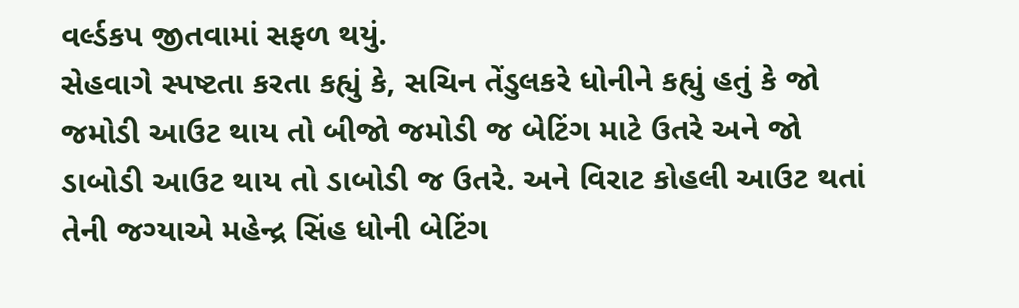વર્લ્ડકપ જીતવામાં સફળ થયું.
સેહવાગે સ્પષ્ટતા કરતા કહ્યું કે, સચિન તેંડુલકરે ધોનીને કહ્યું હતું કે જો જમોડી આઉટ થાય તો બીજો જમોડી જ બેટિંગ માટે ઉતરે અને જો ડાબોડી આઉટ થાય તો ડાબોડી જ ઉતરે. અને વિરાટ કોહલી આઉટ થતાં તેની જગ્યાએ મહેન્દ્ર સિંહ ધોની બેટિંગ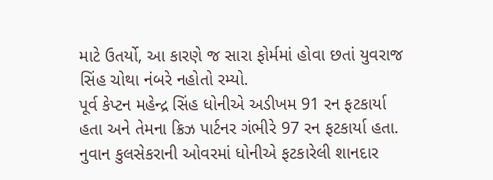માટે ઉતર્યો, આ કારણે જ સારા ફોર્મમાં હોવા છતાં યુવરાજ સિંહ ચોથા નંબરે નહોતો રમ્યો.
પૂર્વ કેપ્ટન મહેન્દ્ર સિંહ ધોનીએ અડીખમ 91 રન ફટકાર્યા હતા અને તેમના ક્રિઝ પાર્ટનર ગંભીરે 97 રન ફટકાર્યા હતા. નુવાન કુલસેકરાની ઓવરમાં ધોનીએ ફટકારેલી શાનદાર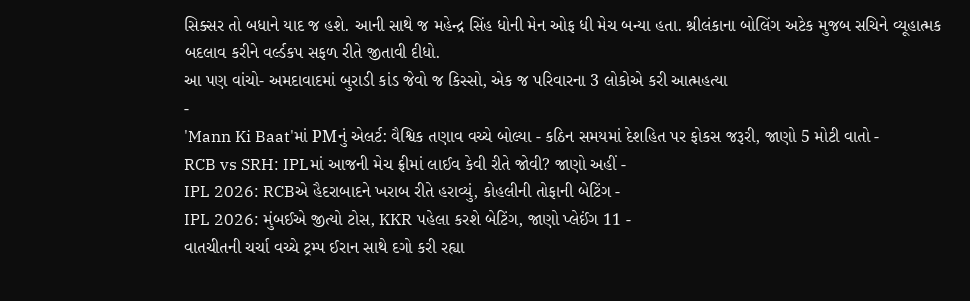સિક્સર તો બધાને યાદ જ હશે. આની સાથે જ મહેન્દ્ર સિંહ ધોની મેન ઓફ ધી મેચ બન્યા હતા. શ્રીલંકાના બોલિંગ અટેક મુજબ સચિને વ્યૂહાત્મક બદલાવ કરીને વર્લ્ડકપ સફળ રીતે જીતાવી દીધો.
આ પણ વાંચો- અમદાવાદમાં બુરાડી કાંડ જેવો જ કિસ્સો, એક જ પરિવારના 3 લોકોએ કરી આત્મહત્યા
-
'Mann Ki Baat'માં PMનું એલર્ટ: વૈશ્વિક તણાવ વચ્ચે બોલ્યા - કઠિન સમયમાં દેશહિત પર ફોકસ જરૂરી, જાણો 5 મોટી વાતો -
RCB vs SRH: IPLમાં આજની મેચ ફ્રીમાં લાઈવ કેવી રીતે જોવી? જાણો અહીં -
IPL 2026: RCBએ હૈદરાબાદને ખરાબ રીતે હરાવ્યું, કોહલીની તોફાની બેટિંગ -
IPL 2026: મુંબઈએ જીત્યો ટોસ, KKR પહેલા કરશે બેટિંગ, જાણો પ્લેઈંગ 11 -
વાતચીતની ચર્ચા વચ્ચે ટ્રમ્પ ઈરાન સાથે દગો કરી રહ્યા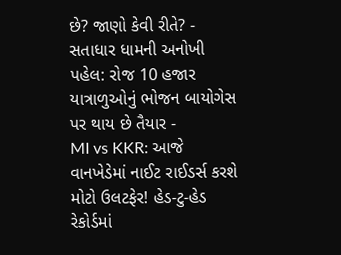છે? જાણો કેવી રીતે? -
સતાધાર ધામની અનોખી પહેલ: રોજ 10 હજાર યાત્રાળુઓનું ભોજન બાયોગેસ પર થાય છે તૈયાર -
MI vs KKR: આજે વાનખેડેમાં નાઈટ રાઈડર્સ કરશે મોટો ઉલટફેર! હેડ-ટુ-હેડ રેકોર્ડમાં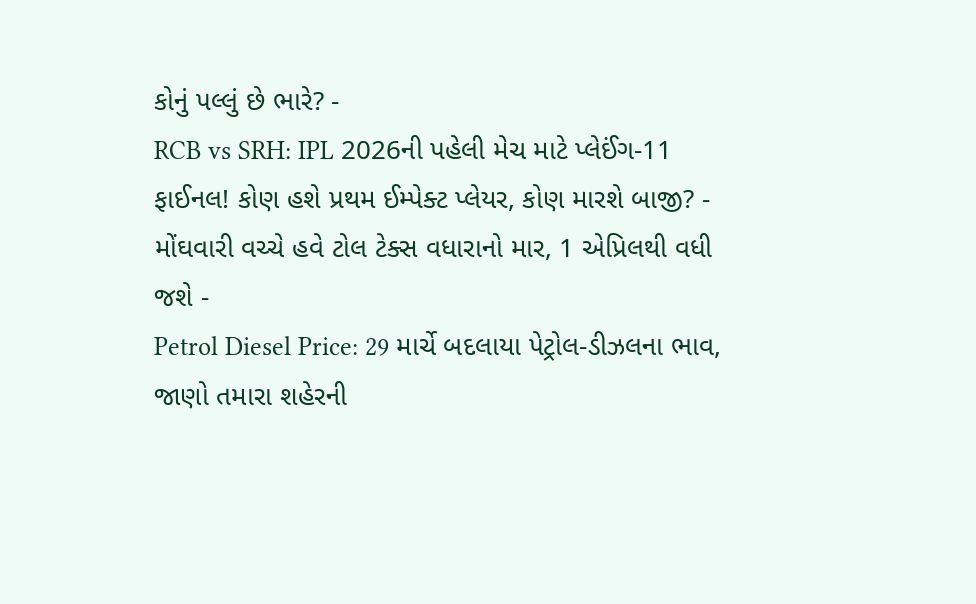કોનું પલ્લું છે ભારે? -
RCB vs SRH: IPL 2026ની પહેલી મેચ માટે પ્લેઈંગ-11 ફાઈનલ! કોણ હશે પ્રથમ ઈમ્પેક્ટ પ્લેયર, કોણ મારશે બાજી? -
મોંઘવારી વચ્ચે હવે ટોલ ટેક્સ વધારાનો માર, 1 એપ્રિલથી વધી જશે -
Petrol Diesel Price: 29 માર્ચે બદલાયા પેટ્રોલ-ડીઝલના ભાવ, જાણો તમારા શહેરની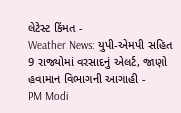લેટેસ્ટ કિંમત -
Weather News: યુપી-એમપી સહિત 9 રાજ્યોમાં વરસાદનું એલર્ટ, જાણો હવામાન વિભાગની આગાહી -
PM Modi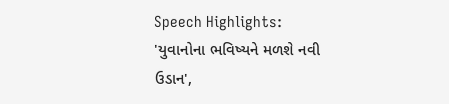Speech Highlights: 'યુવાનોના ભવિષ્યને મળશે નવી ઉડાન',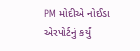PM મોદીએ નોઈડા એરપોર્ટનું કર્યું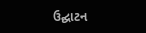ઉદ્ઘાટન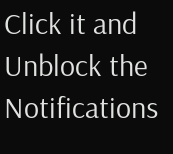Click it and Unblock the Notifications